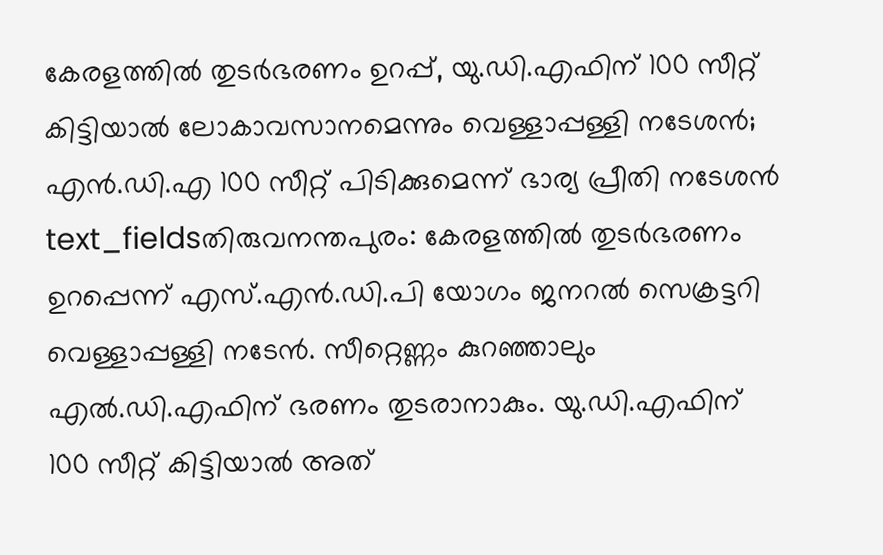കേരളത്തിൽ തുടർഭരണം ഉറപ്പ്, യു.ഡി.എഫിന് 100 സീറ്റ് കിട്ടിയാൽ ലോകാവസാനമെന്നും വെള്ളാപ്പള്ളി നടേശൻ; എൻ.ഡി.എ 100 സീറ്റ് പിടിക്കുമെന്ന് ഭാര്യ പ്രീതി നടേശൻ
text_fieldsതിരുവനന്തപുരം: കേരളത്തിൽ തുടർഭരണം ഉറപ്പെന്ന് എസ്.എൻ.ഡി.പി യോഗം ജനറൽ സെക്രട്ടറി വെള്ളാപ്പള്ളി നടേൻ. സീറ്റെണ്ണം കുറഞ്ഞാലും എൽ.ഡി.എഫിന് ഭരണം തുടരാനാകും. യു.ഡി.എഫിന് 100 സീറ്റ് കിട്ടിയാൽ അത്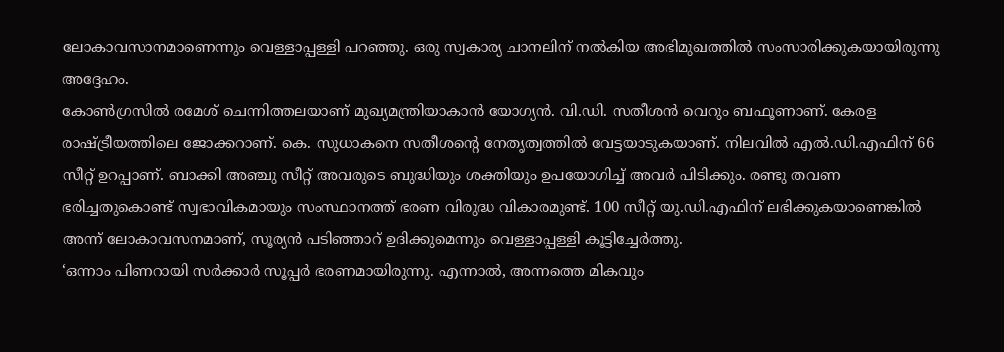ലോകാവസാനമാണെന്നും വെള്ളാപ്പള്ളി പറഞ്ഞു. ഒരു സ്വകാര്യ ചാനലിന് നൽകിയ അഭിമുഖത്തിൽ സംസാരിക്കുകയായിരുന്നു അദ്ദേഹം.
കോൺഗ്രസിൽ രമേശ് ചെന്നിത്തലയാണ് മുഖ്യമന്ത്രിയാകാൻ യോഗ്യൻ. വി.ഡി. സതീശൻ വെറും ബഫൂണാണ്. കേരള രാഷ്ട്രീയത്തിലെ ജോക്കറാണ്. കെ. സുധാകനെ സതീശന്റെ നേതൃത്വത്തിൽ വേട്ടയാടുകയാണ്. നിലവിൽ എൽ.ഡി.എഫിന് 66 സീറ്റ് ഉറപ്പാണ്. ബാക്കി അഞ്ചു സീറ്റ് അവരുടെ ബുദ്ധിയും ശക്തിയും ഉപയോഗിച്ച് അവർ പിടിക്കും. രണ്ടു തവണ ഭരിച്ചതുകൊണ്ട് സ്വഭാവികമായും സംസ്ഥാനത്ത് ഭരണ വിരുദ്ധ വികാരമുണ്ട്. 100 സീറ്റ് യു.ഡി.എഫിന് ലഭിക്കുകയാണെങ്കിൽ അന്ന് ലോകാവസനമാണ്, സൂര്യൻ പടിഞ്ഞാറ് ഉദിക്കുമെന്നും വെള്ളാപ്പള്ളി കൂട്ടിച്ചേർത്തു.
‘ഒന്നാം പിണറായി സർക്കാർ സൂപ്പർ ഭരണമായിരുന്നു. എന്നാൽ, അന്നത്തെ മികവും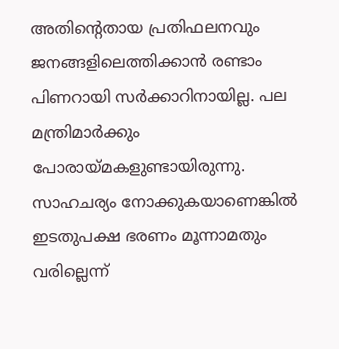അതിന്റെതായ പ്രതിഫലനവും ജനങ്ങളിലെത്തിക്കാൻ രണ്ടാം പിണറായി സർക്കാറിനായില്ല. പല മന്ത്രിമാർക്കും പോരായ്മകളുണ്ടായിരുന്നു. സാഹചര്യം നോക്കുകയാണെങ്കിൽ ഇടതുപക്ഷ ഭരണം മൂന്നാമതും വരില്ലെന്ന്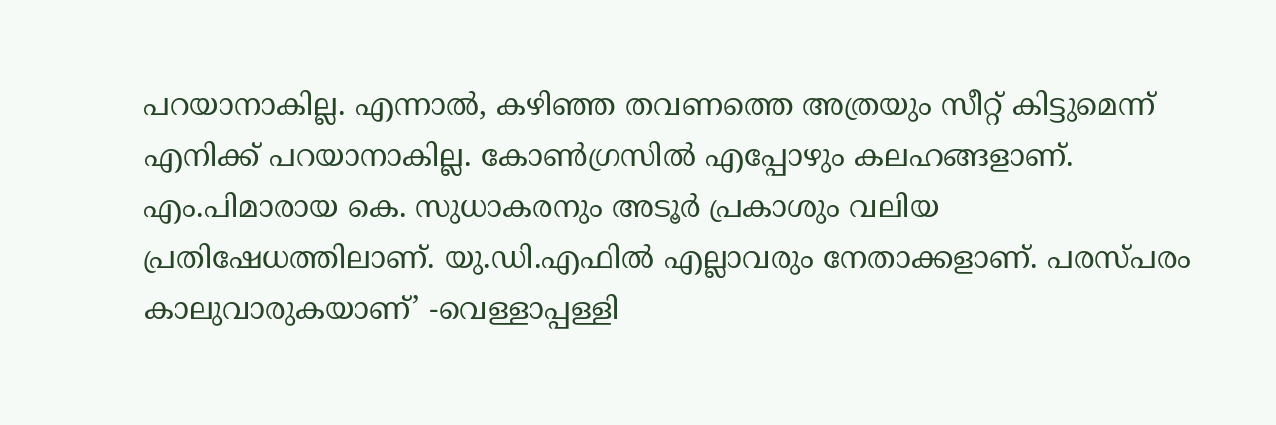പറയാനാകില്ല. എന്നാൽ, കഴിഞ്ഞ തവണത്തെ അത്രയും സീറ്റ് കിട്ടുമെന്ന് എനിക്ക് പറയാനാകില്ല. കോൺഗ്രസിൽ എപ്പോഴും കലഹങ്ങളാണ്. എം.പിമാരായ കെ. സുധാകരനും അടൂർ പ്രകാശും വലിയ പ്രതിഷേധത്തിലാണ്. യു.ഡി.എഫിൽ എല്ലാവരും നേതാക്കളാണ്. പരസ്പരം കാലുവാരുകയാണ്’ -വെള്ളാപ്പള്ളി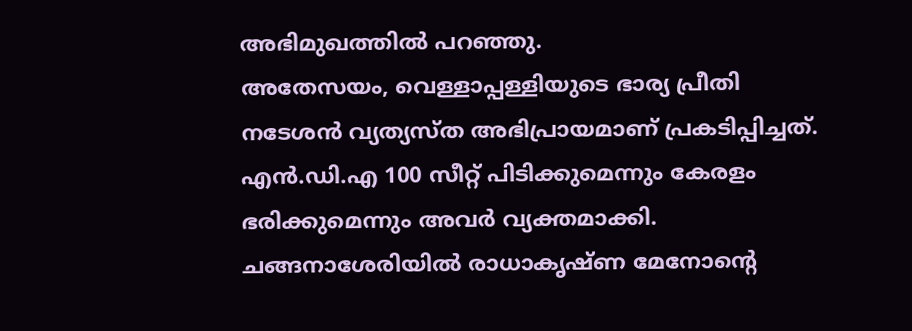അഭിമുഖത്തിൽ പറഞ്ഞു.
അതേസയം, വെള്ളാപ്പള്ളിയുടെ ഭാര്യ പ്രീതി നടേശൻ വ്യത്യസ്ത അഭിപ്രായമാണ് പ്രകടിപ്പിച്ചത്. എൻ.ഡി.എ 100 സീറ്റ് പിടിക്കുമെന്നും കേരളം ഭരിക്കുമെന്നും അവർ വ്യക്തമാക്കി. ചങ്ങനാശേരിയിൽ രാധാകൃഷ്ണ മേനോന്റെ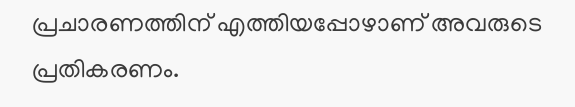പ്രചാരണത്തിന് എത്തിയപ്പോഴാണ് അവരുടെ പ്രതികരണം.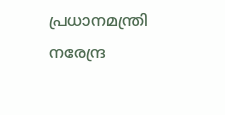പ്രധാനമന്ത്രി നരേന്ദ്ര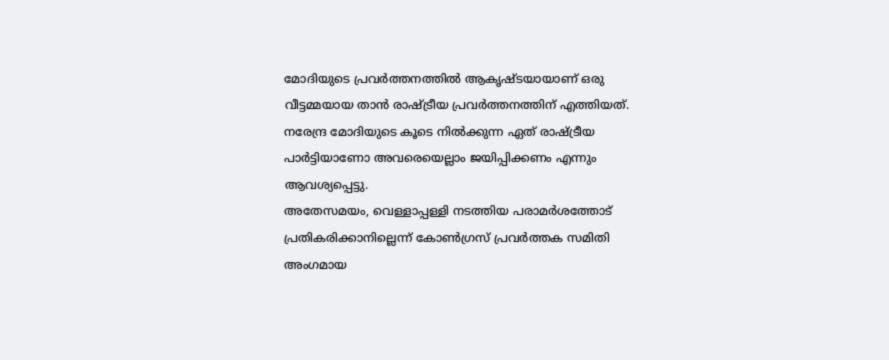മോദിയുടെ പ്രവർത്തനത്തിൽ ആകൃഷ്ടയായാണ് ഒരു വീട്ടമ്മയായ താൻ രാഷ്ട്രീയ പ്രവർത്തനത്തിന് എത്തിയത്. നരേന്ദ്ര മോദിയുടെ കൂടെ നിൽക്കുന്ന ഏത് രാഷ്ട്രീയ പാർട്ടിയാണോ അവരെയെല്ലാം ജയിപ്പിക്കണം എന്നും ആവശ്യപ്പെട്ടു.
അതേസമയം, വെള്ളാപ്പള്ളി നടത്തിയ പരാമർശത്തോട് പ്രതികരിക്കാനില്ലെന്ന് കോൺഗ്രസ് പ്രവർത്തക സമിതി അംഗമായ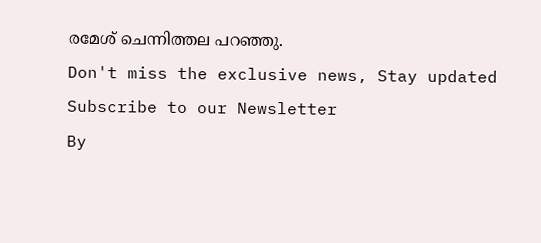രമേശ് ചെന്നിത്തല പറഞ്ഞു.
Don't miss the exclusive news, Stay updated
Subscribe to our Newsletter
By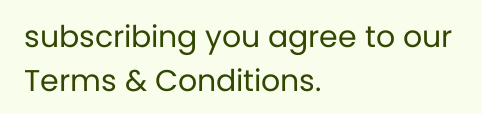subscribing you agree to our Terms & Conditions.